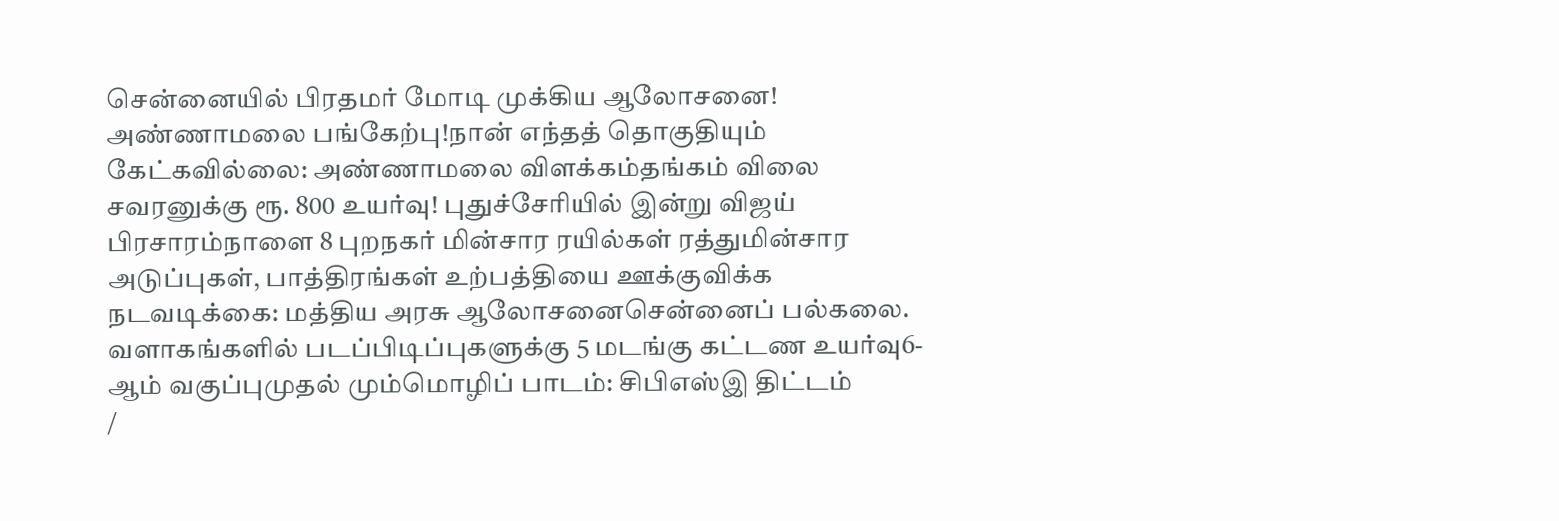சென்னையில் பிரதமர் மோடி முக்கிய ஆலோசனை! அண்ணாமலை பங்கேற்பு!நான் எந்தத் தொகுதியும் கேட்கவில்லை: அண்ணாமலை விளக்கம்தங்கம் விலை சவரனுக்கு ரூ. 800 உயர்வு! புதுச்சேரியில் இன்று விஜய் பிரசாரம்நாளை 8 புறநகர் மின்சார ரயில்கள் ரத்துமின்சார அடுப்புகள், பாத்திரங்கள் உற்பத்தியை ஊக்குவிக்க நடவடிக்கை: மத்திய அரசு ஆலோசனைசென்னைப் பல்கலை. வளாகங்களில் படப்பிடிப்புகளுக்கு 5 மடங்கு கட்டண உயர்வு6-ஆம் வகுப்புமுதல் மும்மொழிப் பாடம்: சிபிஎஸ்இ திட்டம்
/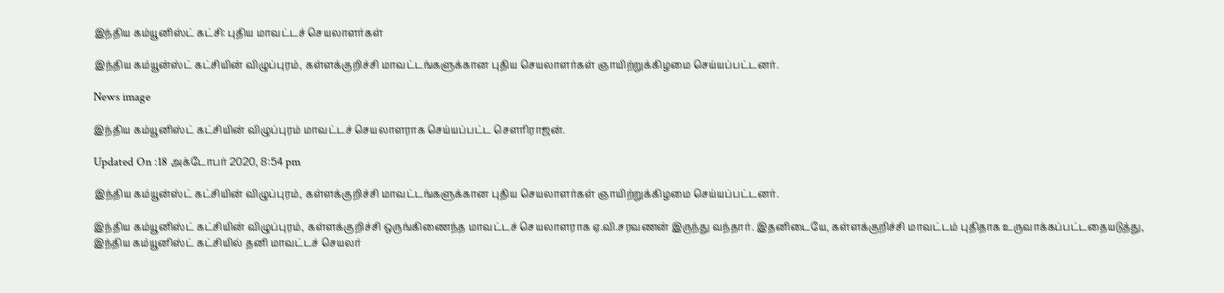இந்திய கம்யூனிஸ்ட் கட்சி: புதிய மாவட்டச் செயலாளர்கள்

இந்திய கம்யூன்ஸ்ட் கட்சியின் விழுப்புரம், கள்ளக்குறிச்சி மாவட்டங்களுக்கான புதிய செயலாளர்கள் ஞாயிற்றுக்கிழமை செய்யப்பட்டனர்.

News image

இந்திய கம்யூனிஸ்ட் கட்சியின் விழுப்புரம் மாவட்டச் செயலாளராக செய்யப்பட்ட செளரிராஜன்.

Updated On :18 அக்டோபர் 2020, 8:54 pm

இந்திய கம்யூன்ஸ்ட் கட்சியின் விழுப்புரம், கள்ளக்குறிச்சி மாவட்டங்களுக்கான புதிய செயலாளர்கள் ஞாயிற்றுக்கிழமை செய்யப்பட்டனர்.

இந்திய கம்யூனிஸ்ட் கட்சியின் விழுப்புரம், கள்ளக்குறிச்சி ஒருங்கிணைந்த மாவட்டச் செயலாளராக ஏ.வி.சரவணன் இருந்து வந்தார். இதனிடையே, கள்ளக்குறிச்சி மாவட்டம் புதிதாக உருவாக்கப்பட்டதையடுத்து, இந்திய கம்யூனிஸ்ட் கட்சியில் தனி மாவட்டச் செயலர்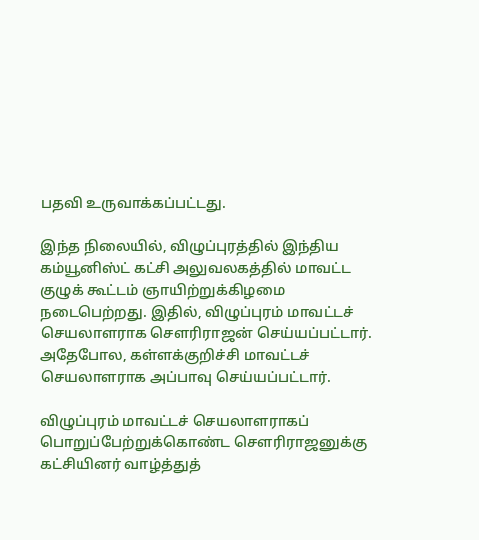பதவி உருவாக்கப்பட்டது.

இந்த நிலையில், விழுப்புரத்தில் இந்திய கம்யூனிஸ்ட் கட்சி அலுவலகத்தில் மாவட்ட குழுக் கூட்டம் ஞாயிற்றுக்கிழமை நடைபெற்றது. இதில், விழுப்புரம் மாவட்டச் செயலாளராக செளரிராஜன் செய்யப்பட்டார். அதேபோல, கள்ளக்குறிச்சி மாவட்டச் செயலாளராக அப்பாவு செய்யப்பட்டார்.

விழுப்புரம் மாவட்டச் செயலாளராகப் பொறுப்பேற்றுக்கொண்ட செளரிராஜனுக்கு கட்சியினர் வாழ்த்துத்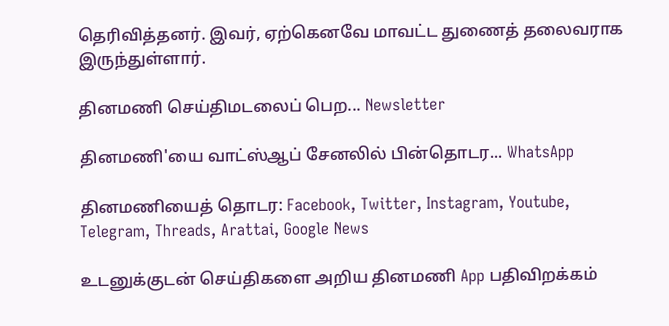தெரிவித்தனர். இவர், ஏற்கெனவே மாவட்ட துணைத் தலைவராக இருந்துள்ளார்.

தினமணி செய்திமடலைப் பெற... Newsletter

தினமணி'யை வாட்ஸ்ஆப் சேனலில் பின்தொடர... WhatsApp

தினமணியைத் தொடர: Facebook, Twitter, Instagram, Youtube, Telegram, Threads, Arattai, Google News

உடனுக்குடன் செய்திகளை அறிய தினமணி App பதிவிறக்கம்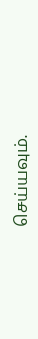செய்யவும்.